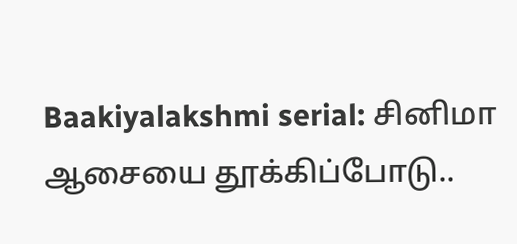Baakiyalakshmi serial: சினிமா ஆசையை தூக்கிப்போடு..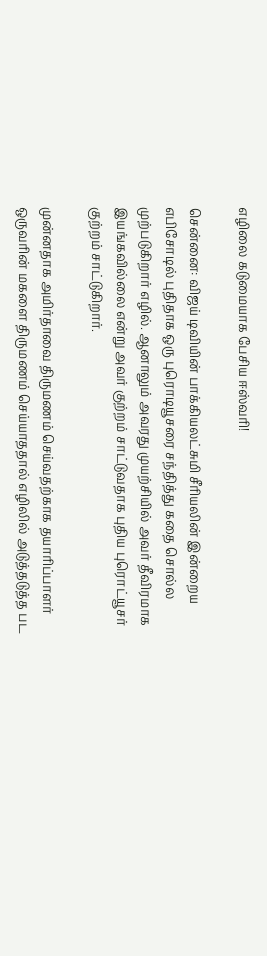எழிலை கடுமையாக பேசிய ஈஸ்வரி!

சென்னை: விஜய் டிவியின் பாக்கியலட்சுமி சீரியலின் இன்றைய எபிசோடில் புதிதாக ஒரு புரொடியூசரை சந்தித்து கதை சொல்ல முற்படுகிறார் எழில். ஆனாலும் அவரது முயற்சியில் அவர் தீவிரமாக இயங்கவில்லை என்று அவர் குற்றம் சாட்டுவதாக புதிய புரொட்யூசர் குற்றம் சாட்டுகிறார்.

முன்னதாக அமிர்தாவை திருமணம் செய்வதற்காக தயாரிப்பாளர் ஒருவரின் மகளை திருமணம் செய்யாததால் எழிலில் அடுத்தடுத்த பட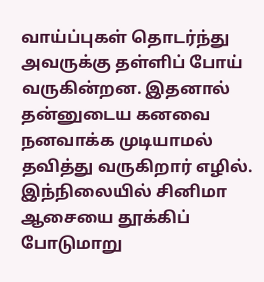வாய்ப்புகள் தொடர்ந்து அவருக்கு தள்ளிப் போய் வருகின்றன. இதனால் தன்னுடைய கனவை நனவாக்க முடியாமல் தவித்து வருகிறார் எழில். இந்நிலையில் சினிமா ஆசையை தூக்கிப் போடுமாறு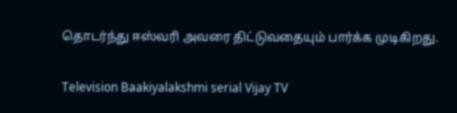தொடர்ந்து ஈஸ்வரி அவரை திட்டுவதையும் பார்க்க முடிகிறது.

Television Baakiyalakshmi serial Vijay TV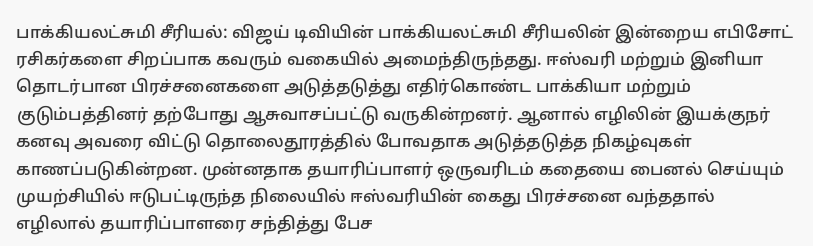பாக்கியலட்சுமி சீரியல்: விஜய் டிவியின் பாக்கியலட்சுமி சீரியலின் இன்றைய எபிசோட் ரசிகர்களை சிறப்பாக கவரும் வகையில் அமைந்திருந்தது. ஈஸ்வரி மற்றும் இனியா தொடர்பான பிரச்சனைகளை அடுத்தடுத்து எதிர்கொண்ட பாக்கியா மற்றும் குடும்பத்தினர் தற்போது ஆசுவாசப்பட்டு வருகின்றனர். ஆனால் எழிலின் இயக்குநர் கனவு அவரை விட்டு தொலைதூரத்தில் போவதாக அடுத்தடுத்த நிகழ்வுகள் காணப்படுகின்றன. முன்னதாக தயாரிப்பாளர் ஒருவரிடம் கதையை பைனல் செய்யும் முயற்சியில் ஈடுபட்டிருந்த நிலையில் ஈஸ்வரியின் கைது பிரச்சனை வந்ததால் எழிலால் தயாரிப்பாளரை சந்தித்து பேச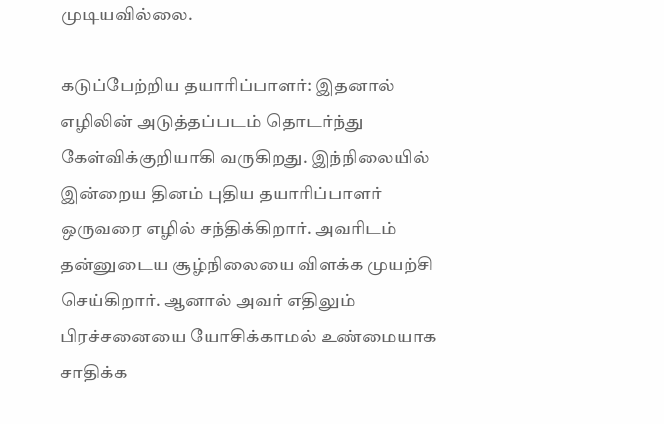முடியவில்லை.

கடுப்பேற்றிய தயாரிப்பாளர்: இதனால் எழிலின் அடுத்தப்படம் தொடர்ந்து கேள்விக்குறியாகி வருகிறது. இந்நிலையில் இன்றைய தினம் புதிய தயாரிப்பாளர் ஒருவரை எழில் சந்திக்கிறார். அவரிடம் தன்னுடைய சூழ்நிலையை விளக்க முயற்சி செய்கிறார். ஆனால் அவர் எதிலும் பிரச்சனையை யோசிக்காமல் உண்மையாக சாதிக்க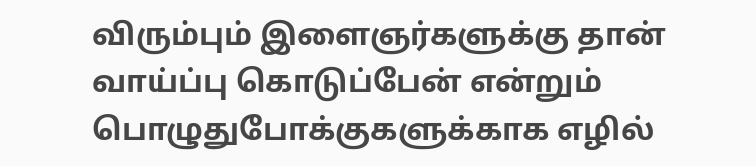விரும்பும் இளைஞர்களுக்கு தான் வாய்ப்பு கொடுப்பேன் என்றும் பொழுதுபோக்குகளுக்காக எழில்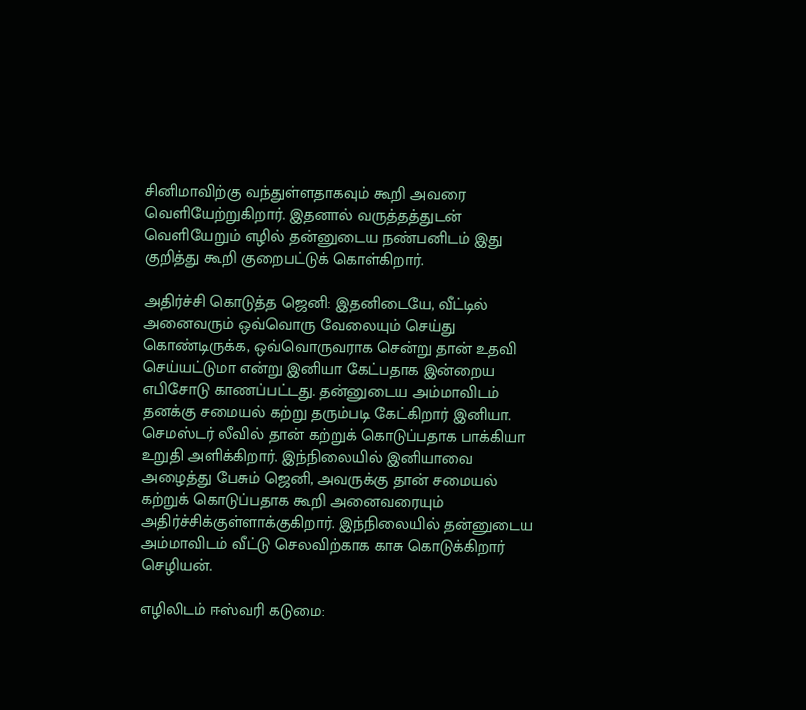சினிமாவிற்கு வந்துள்ளதாகவும் கூறி அவரை வெளியேற்றுகிறார். இதனால் வருத்தத்துடன் வெளியேறும் எழில் தன்னுடைய நண்பனிடம் இது குறித்து கூறி குறைபட்டுக் கொள்கிறார்.

அதிர்ச்சி கொடுத்த ஜெனி: இதனிடையே, வீட்டில் அனைவரும் ஒவ்வொரு வேலையும் செய்து கொண்டிருக்க, ஒவ்வொருவராக சென்று தான் உதவி செய்யட்டுமா என்று இனியா கேட்பதாக இன்றைய எபிசோடு காணப்பட்டது. தன்னுடைய அம்மாவிடம் தனக்கு சமையல் கற்று தரும்படி கேட்கிறார் இனியா. செமஸ்டர் லீவில் தான் கற்றுக் கொடுப்பதாக பாக்கியா உறுதி அளிக்கிறார். இந்நிலையில் இனியாவை அழைத்து பேசும் ஜெனி, அவருக்கு தான் சமையல் கற்றுக் கொடுப்பதாக கூறி அனைவரையும் அதிர்ச்சிக்குள்ளாக்குகிறார். இந்நிலையில் தன்னுடைய அம்மாவிடம் வீட்டு செலவிற்காக காசு கொடுக்கிறார் செழியன்.

எழிலிடம் ஈஸ்வரி கடுமை: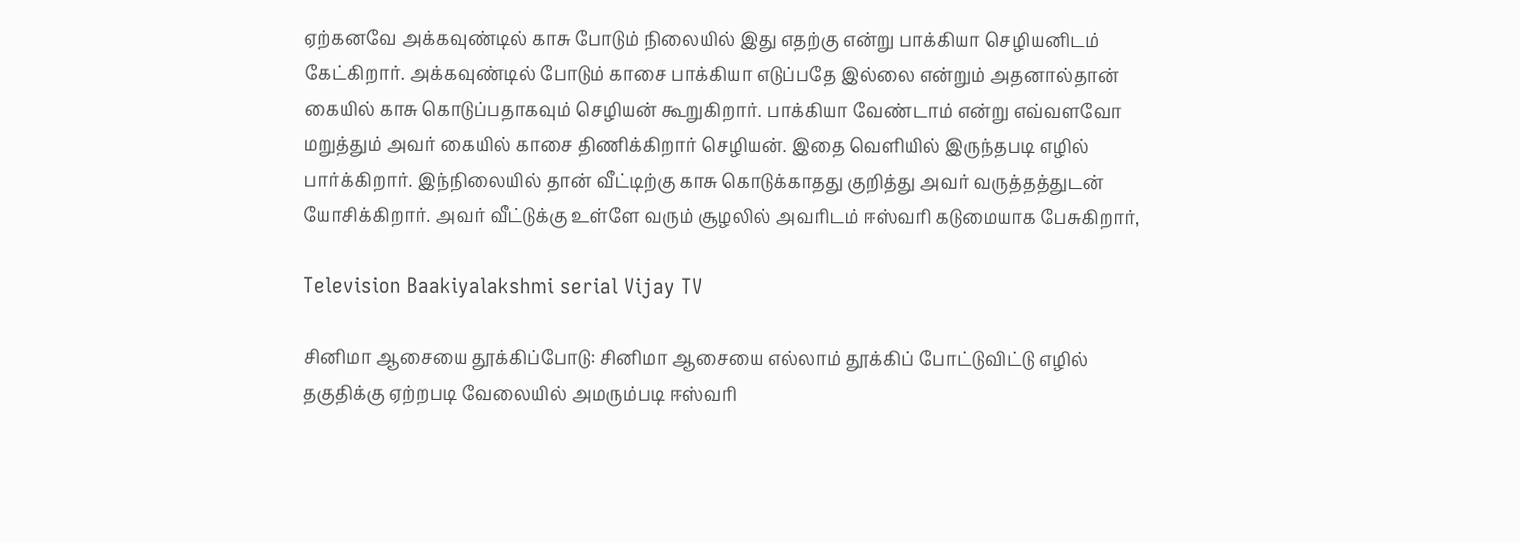ஏற்கனவே அக்கவுண்டில் காசு போடும் நிலையில் இது எதற்கு என்று பாக்கியா செழியனிடம் கேட்கிறார். அக்கவுண்டில் போடும் காசை பாக்கியா எடுப்பதே இல்லை என்றும் அதனால்தான் கையில் காசு கொடுப்பதாகவும் செழியன் கூறுகிறார். பாக்கியா வேண்டாம் என்று எவ்வளவோ மறுத்தும் அவர் கையில் காசை திணிக்கிறார் செழியன். இதை வெளியில் இருந்தபடி எழில் பார்க்கிறார். இந்நிலையில் தான் வீட்டிற்கு காசு கொடுக்காதது குறித்து அவர் வருத்தத்துடன் யோசிக்கிறார். அவர் வீட்டுக்கு உள்ளே வரும் சூழலில் அவரிடம் ஈஸ்வரி கடுமையாக பேசுகிறார்,

Television Baakiyalakshmi serial Vijay TV

சினிமா ஆசையை தூக்கிப்போடு: சினிமா ஆசையை எல்லாம் தூக்கிப் போட்டுவிட்டு எழில் தகுதிக்கு ஏற்றபடி வேலையில் அமரும்படி ஈஸ்வரி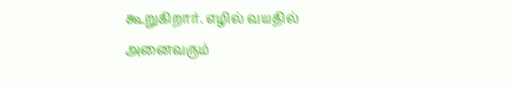கூறுகிறார். எழில் வயதில் அனைவரும்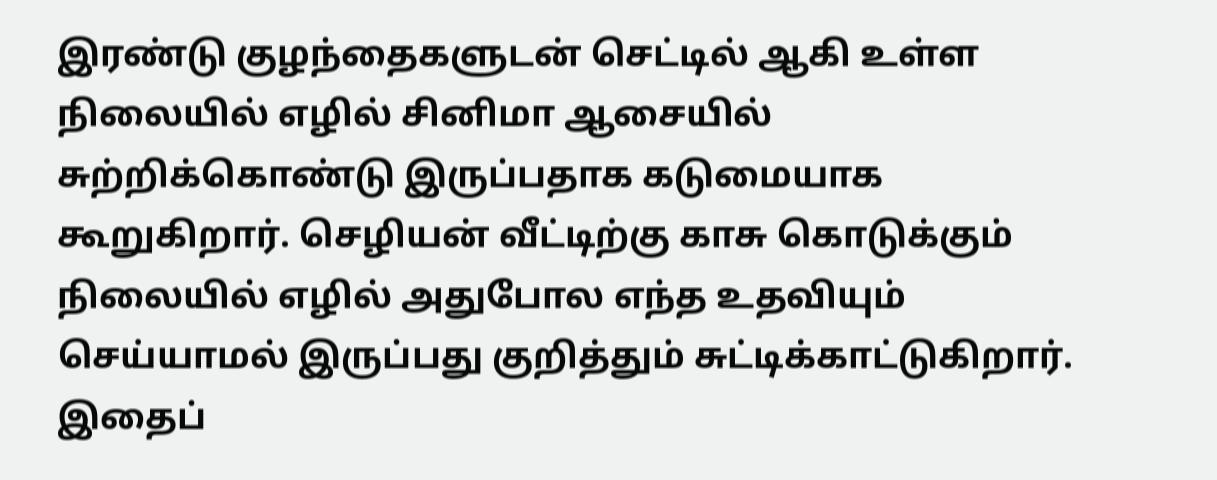இரண்டு குழந்தைகளுடன் செட்டில் ஆகி உள்ள நிலையில் எழில் சினிமா ஆசையில் சுற்றிக்கொண்டு இருப்பதாக கடுமையாக கூறுகிறார். செழியன் வீட்டிற்கு காசு கொடுக்கும் நிலையில் எழில் அதுபோல எந்த உதவியும் செய்யாமல் இருப்பது குறித்தும் சுட்டிக்காட்டுகிறார். இதைப்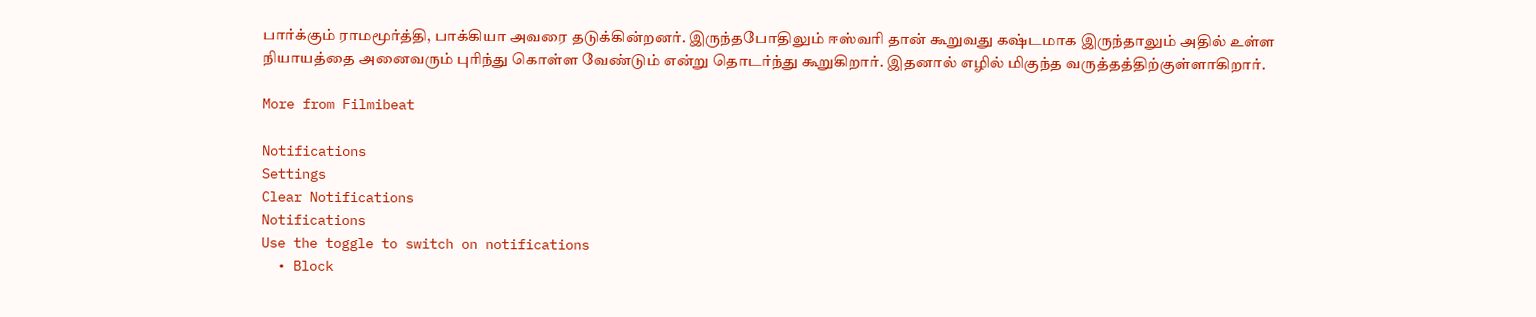பார்க்கும் ராமமூர்த்தி, பாக்கியா அவரை தடுக்கின்றனர். இருந்தபோதிலும் ஈஸ்வரி தான் கூறுவது கஷ்டமாக இருந்தாலும் அதில் உள்ள நியாயத்தை அனைவரும் புரிந்து கொள்ள வேண்டும் என்று தொடர்ந்து கூறுகிறார். இதனால் எழில் மிகுந்த வருத்தத்திற்குள்ளாகிறார்.

More from Filmibeat

Notifications
Settings
Clear Notifications
Notifications
Use the toggle to switch on notifications
  • Block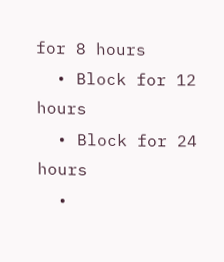for 8 hours
  • Block for 12 hours
  • Block for 24 hours
  •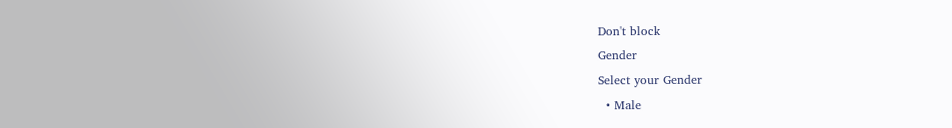Don't block
Gender
Select your Gender
  • Male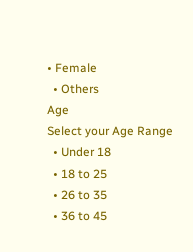• Female
  • Others
Age
Select your Age Range
  • Under 18
  • 18 to 25
  • 26 to 35
  • 36 to 45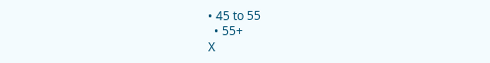• 45 to 55
  • 55+
X